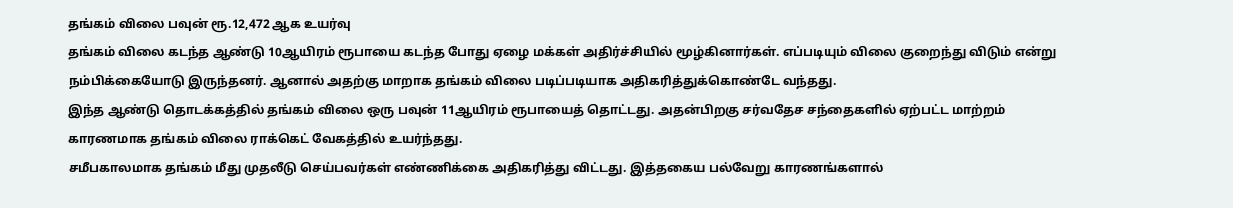தங்கம் விலை பவுன் ரூ.12,472 ஆக உயர்வு
தங்கம் விலை கடந்த ஆண்டு 10ஆயிரம் ரூபாயை கடந்த போது ஏழை மக்கள் அதிர்ச்சியில் மூழ்கினார்கள். எப்படியும் விலை குறைந்து விடும் என்று நம்பிக்கையோடு இருந்தனர். ஆனால் அதற்கு மாறாக தங்கம் விலை படிப்படியாக அதிகரித்துக்கொண்டே வந்தது.
இந்த ஆண்டு தொடக்கத்தில் தங்கம் விலை ஒரு பவுன் 11ஆயிரம் ரூபாயைத் தொட்டது. அதன்பிறகு சர்வதேச சந்தைகளில் ஏற்பட்ட மாற்றம் காரணமாக தங்கம் விலை ராக்கெட் வேகத்தில் உயர்ந்தது.
சமீபகாலமாக தங்கம் மீது முதலீடு செய்பவர்கள் எண்ணிக்கை அதிகரித்து விட்டது. இத்தகைய பல்வேறு காரணங்களால்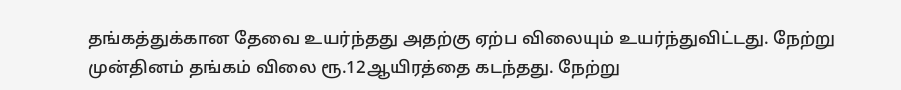தங்கத்துக்கான தேவை உயர்ந்தது அதற்கு ஏற்ப விலையும் உயர்ந்துவிட்டது. நேற்று முன்தினம் தங்கம் விலை ரூ.12ஆயிரத்தை கடந்தது. நேற்று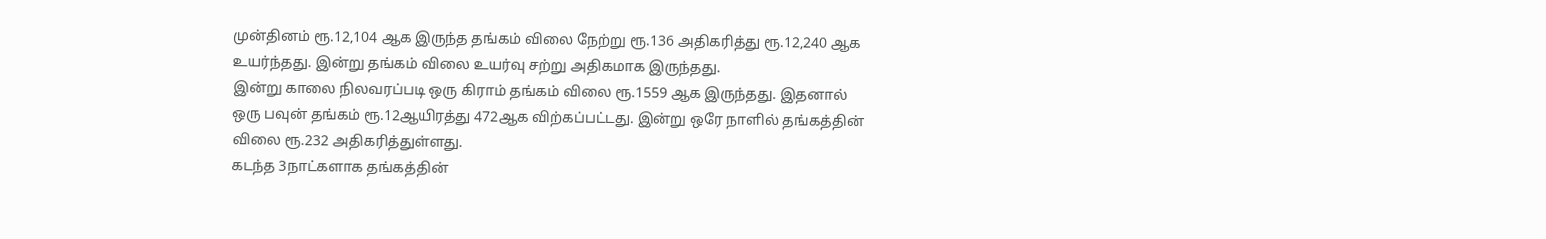முன்தினம் ரூ.12,104 ஆக இருந்த தங்கம் விலை நேற்று ரூ.136 அதிகரித்து ரூ.12,240 ஆக உயர்ந்தது. இன்று தங்கம் விலை உயர்வு சற்று அதிகமாக இருந்தது.
இன்று காலை நிலவரப்படி ஒரு கிராம் தங்கம் விலை ரூ.1559 ஆக இருந்தது. இதனால் ஒரு பவுன் தங்கம் ரூ.12ஆயிரத்து 472ஆக விற்கப்பட்டது. இன்று ஒரே நாளில் தங்கத்தின் விலை ரூ.232 அதிகரித்துள்ளது.
கடந்த 3நாட்களாக தங்கத்தின்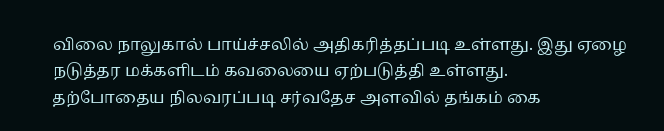விலை நாலுகால் பாய்ச்சலில் அதிகரித்தப்படி உள்ளது. இது ஏழை நடுத்தர மக்களிடம் கவலையை ஏற்படுத்தி உள்ளது.
தற்போதைய நிலவரப்படி சர்வதேச அளவில் தங்கம் கை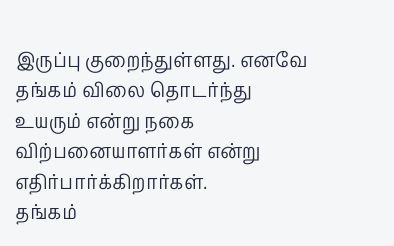இருப்பு குறைந்துள்ளது. எனவே தங்கம் விலை தொடர்ந்து உயரும் என்று நகை விற்பனையாளர்கள் என்று எதிர்பார்க்கிறார்கள்.
தங்கம்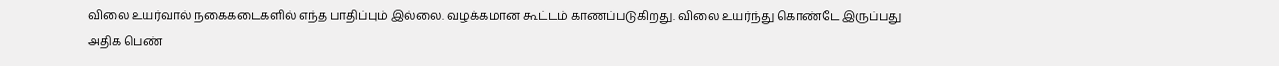விலை உயர்வால் நகைகடைகளில் எந்த பாதிப்பும் இல்லை. வழக்கமான கூட்டம் காணப்படுகிறது. விலை உயர்ந்து கொண்டே இருப்பது அதிக பெண்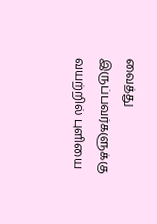வைத்து இருப்பவர்களுக்கு வயற்றில் புளியை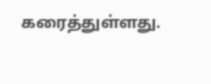கரைத்துள்ளது.